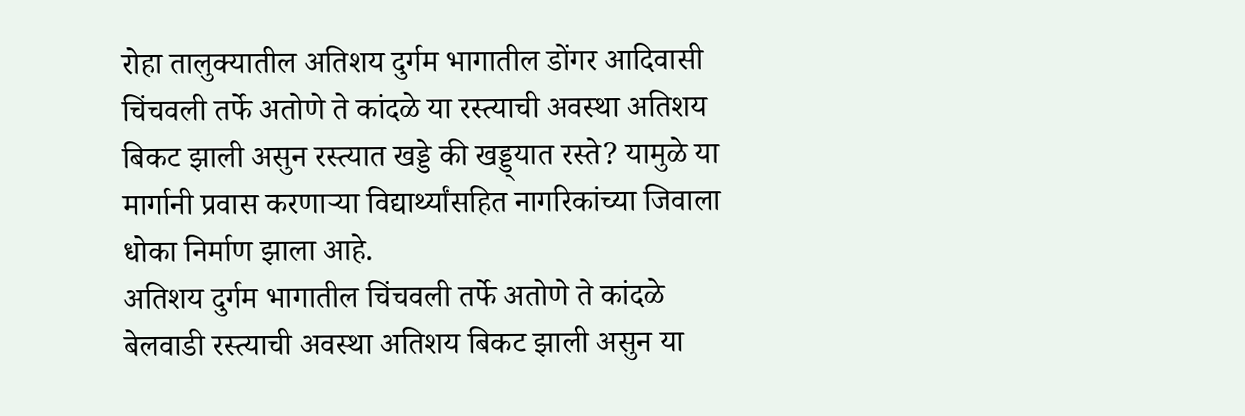रोहा तालुक्यातील अतिशय दुर्गम भागातील डोंगर आदिवासी चिंचवली तर्फे अतोणे ते कांदळे या रस्त्याची अवस्था अतिशय बिकट झाली असुन रस्त्यात खड्डे की खड्ड्यात रस्ते? यामुळे या मार्गानी प्रवास करणाऱ्या विद्यार्थ्यांसहित नागरिकांच्या जिवाला धोका निर्माण झाला आहे.
अतिशय दुर्गम भागातील चिंचवली तर्फे अतोणे ते कांदळे बेलवाडी रस्त्याची अवस्था अतिशय बिकट झाली असुन या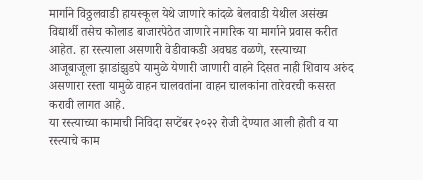मार्गाने विठ्ठलवाडी हायस्कूल येथे जाणारे कांदळे बेलवाडी येथील असंख्य विद्यार्थी तसेच कोलाड बाजारपेठेत जाणारे नागरिक या मार्गाने प्रवास करीत आहेत. हा रस्त्याला असणारी वेडीवाकडी अवघड वळणे, रस्त्याच्या आजूबाजूला झाडांझुडपे यामुळे येणारी जाणारी वाहने दिसत नाही शिवाय अरुंद असणारा रस्ता यामुळे वाहन चालवतांना वाहन चालकांना तारेवरची कसरत करावी लागत आहे.
या रस्त्याच्या कामाची निविदा सप्टेंबर २०२२ रोजी देण्यात आली होती व या रस्त्याचे काम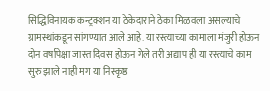सिद्धिविनायक कन्ट्रक्शन या ठेकेदाराने ठेका मिळवला असल्याचे ग्रामस्थांकडून सांगण्यात आले आहे. या रस्त्याच्या कामाला मंजुरी होऊन दोन वर्षापेक्षा जास्त दिवस होऊन गेले तरी अद्याप ही या रस्त्याचे काम सुरु झाले नाही मग या निस्कृष्ठ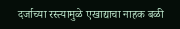दर्जाच्या रस्त्यामुळे एखाद्याचा नाहक बळी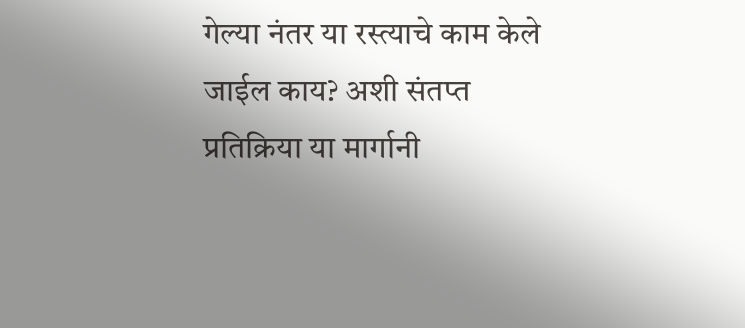गेल्या नंतर या रस्त्याचे काम केले जाईल काय? अशी संतप्त प्रतिक्रिया या मार्गानी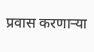प्रवास करणाऱ्या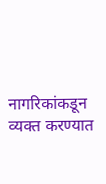नागरिकांकडून व्यक्त करण्यात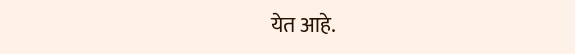येत आहे.